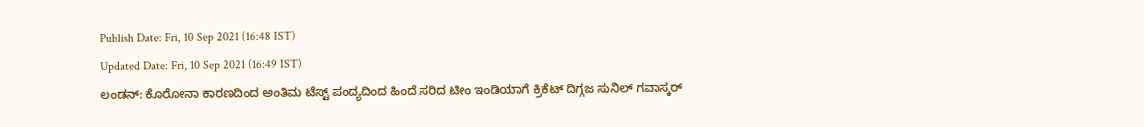Publish Date: Fri, 10 Sep 2021 (16:48 IST)
Updated Date: Fri, 10 Sep 2021 (16:49 IST)
ಲಂಡನ್: ಕೊರೋನಾ ಕಾರಣದಿಂದ ಅಂತಿಮ ಟೆಸ್ಟ್ ಪಂದ್ಯದಿಂದ ಹಿಂದೆ ಸರಿದ ಟೀಂ ಇಂಡಿಯಾಗೆ ಕ್ರಿಕೆಟ್ ದಿಗ್ಗಜ ಸುನಿಲ್ ಗವಾಸ್ಕರ್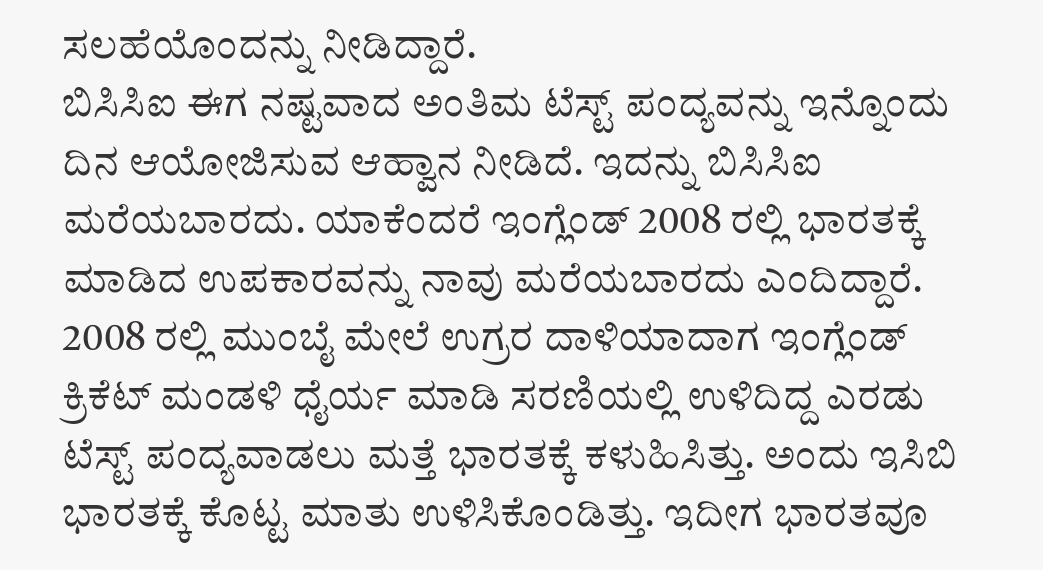ಸಲಹೆಯೊಂದನ್ನು ನೀಡಿದ್ದಾರೆ.
ಬಿಸಿಸಿಐ ಈಗ ನಷ್ಟವಾದ ಅಂತಿಮ ಟೆಸ್ಟ್ ಪಂದ್ಯವನ್ನು ಇನ್ನೊಂದು ದಿನ ಆಯೋಜಿಸುವ ಆಹ್ವಾನ ನೀಡಿದೆ. ಇದನ್ನು ಬಿಸಿಸಿಐ ಮರೆಯಬಾರದು. ಯಾಕೆಂದರೆ ಇಂಗ್ಲೆಂಡ್ 2008 ರಲ್ಲಿ ಭಾರತಕ್ಕೆ ಮಾಡಿದ ಉಪಕಾರವನ್ನು ನಾವು ಮರೆಯಬಾರದು ಎಂದಿದ್ದಾರೆ.
2008 ರಲ್ಲಿ ಮುಂಬೈ ಮೇಲೆ ಉಗ್ರರ ದಾಳಿಯಾದಾಗ ಇಂಗ್ಲೆಂಡ್ ಕ್ರಿಕೆಟ್ ಮಂಡಳಿ ಧೈರ್ಯ ಮಾಡಿ ಸರಣಿಯಲ್ಲಿ ಉಳಿದಿದ್ದ ಎರಡು ಟೆಸ್ಟ್ ಪಂದ್ಯವಾಡಲು ಮತ್ತೆ ಭಾರತಕ್ಕೆ ಕಳುಹಿಸಿತ್ತು. ಅಂದು ಇಸಿಬಿ ಭಾರತಕ್ಕೆ ಕೊಟ್ಟ ಮಾತು ಉಳಿಸಿಕೊಂಡಿತ್ತು. ಇದೀಗ ಭಾರತವೂ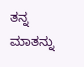ತನ್ನ ಮಾತನ್ನು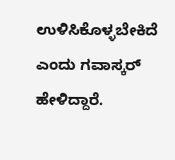ಉಳಿಸಿಕೊಳ್ಳಬೇಕಿದೆ ಎಂದು ಗವಾಸ್ಕರ್ ಹೇಳಿದ್ದಾರೆ.